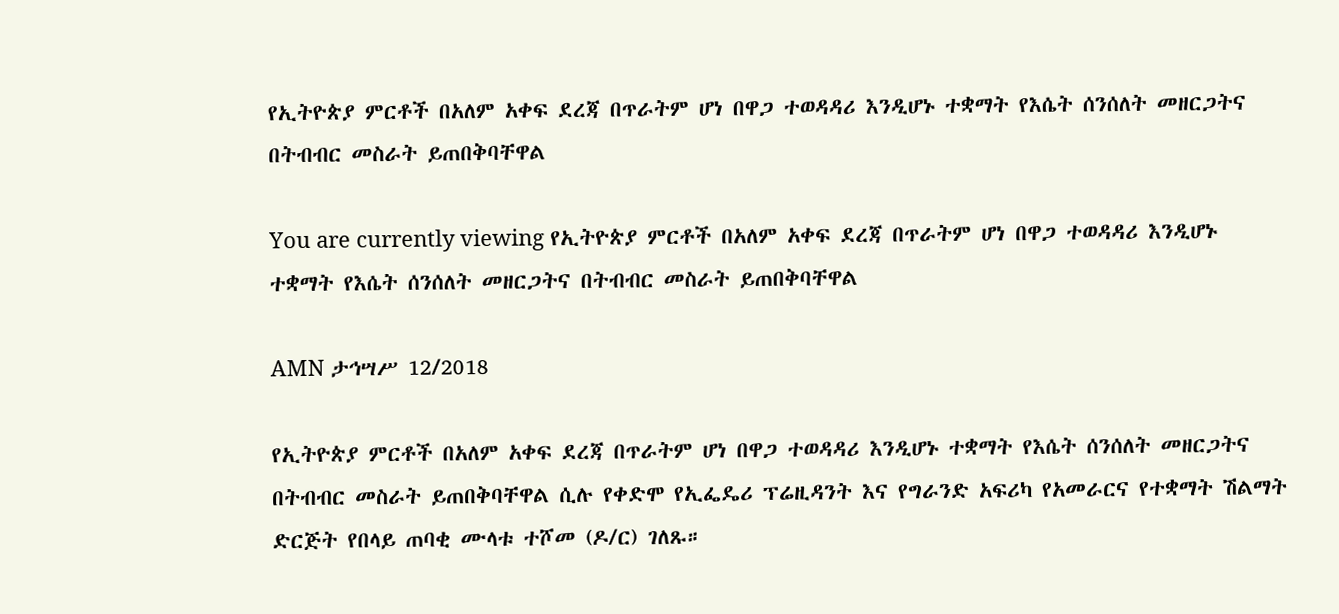የኢትዮጵያ ምርቶች በአለም አቀፍ ደረጃ በጥራትም ሆነ በዋጋ ተወዳዳሪ እንዲሆኑ ተቋማት የእሴት ሰንሰለት መዘርጋትና በትብብር መስራት ይጠበቅባቸዋል

You are currently viewing የኢትዮጵያ ምርቶች በአለም አቀፍ ደረጃ በጥራትም ሆነ በዋጋ ተወዳዳሪ እንዲሆኑ ተቋማት የእሴት ሰንሰለት መዘርጋትና በትብብር መስራት ይጠበቅባቸዋል

AMN ታኅሣሥ 12/2018

የኢትዮጵያ ምርቶች በአለም አቀፍ ደረጃ በጥራትም ሆነ በዋጋ ተወዳዳሪ እንዲሆኑ ተቋማት የእሴት ሰንሰለት መዘርጋትና በትብብር መስራት ይጠበቅባቸዋል ሲሉ የቀድሞ የኢፌዴሪ ፕሬዚዳንት እና የግራንድ አፍሪካ የአመራርና የተቋማት ሽልማት ድርጅት የበላይ ጠባቂ ሙላቱ ተሾመ (ዶ/ር) ገለጹ።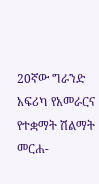20ኛው ግራንድ አፍሪካ የአመራርና የተቋማት ሽልማት መርሐ-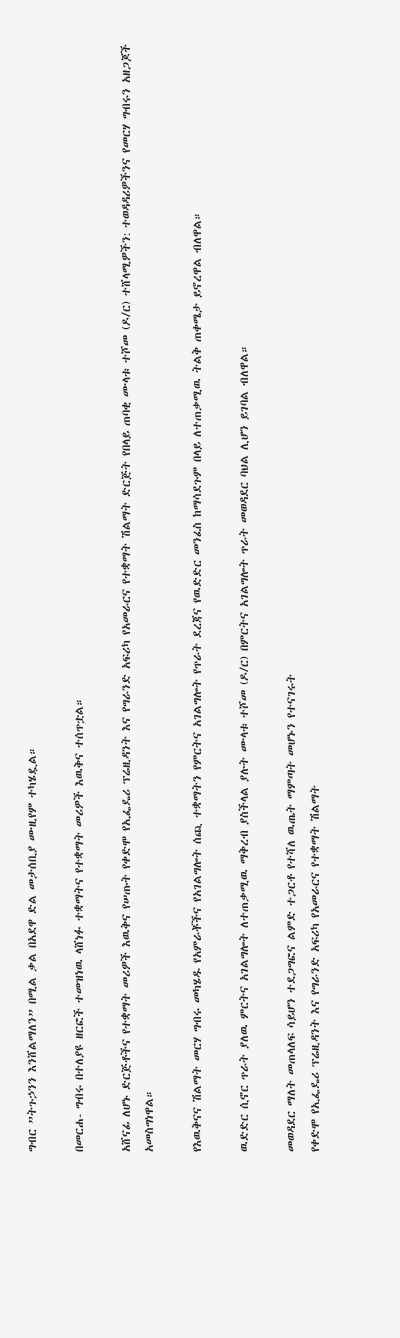ግብር ”ትጉኃንን እንሸልማለን” በሚል ቃል በአደዋ ድል መታሰቢያ ሙዚየም ተካሄዷል።

በመርሐ- ግብሩ በተለያዩ ዘርፎች ተመዝነዉ ላሸነፉ ተቋማትና የተቋማት መሪዎች እዉቅና ተሰጥቷል።

አሸናፊ ለሆኑ ድርጅቶችና የተቋማት መሪዎች እዉቅና የሠጡት የቀድሞ የኢፌዴሪ ፕሬዚዳንት እና የግራንድ አፍሪካ የአመራርና የተቋማት ሽልማት ድርጅት የበላይ ጠባቂ ሙላቱ ተሾመ (ዶ/ር) ተሸላሚዎችን: ተወዳዳሪዎችንና የመርሃ ግብሩን አዘጋጆች አመስግነዋል።

የእዉቅናና ሽልማት መርሃ ግብሩ መካሄዱ የአምራቾችና የአገልግሎት ሰጪ ተቋማትን የምርትና አገልግሎት የጥራት ደረጃና የዉድድር መንፈስ ከማሳደጉም በላይ ለተጠቃሚዉ ትልቅ ጠቀሜታ ይኖረዋል ብለዋል።

ዉድድር ሲኖር ጥራት ያለዉ ምርትና አገልግሎት ለተጠቃሚዉ ማቅረብ ያስችላል ያሉት ሙላቱ ተሾመ (ዶ/ር) በምርትና አገልግሎት ጥራት መወዳደር ባህል ሊሆን ይገባል ብለዋል።

መወዳደር ማለት መጠላለፍ ሳይሆን ተደጋግፎና ልምድ ተጋርቶ የተሻለ ዉጤት ማምጣት መሆኑን የተናገሩት
የቀድሞ የኢፌዴሪ ፕሬዚዳንት እና የግራንድ አፍሪካ የአመራርና የተቋማት ሽልማት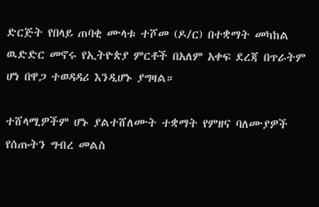ድርጅት የበላይ ጠባቂ ሙላቱ ተሾመ (ዶ/ር) በተቋማት መካከል ዉድድር መኖሩ የኢትዮጵያ ምርቶች በአለም አቀፍ ደረጃ በጥራትም ሆነ በዋጋ ተወዳዳሪ እንዲሆኑ ያግዛል።

ተሸላሚዎችም ሆኑ ያልተሸለሙት ተቋማት የምዘና ባለሙያዎች የሰጡትን ግብረ መልስ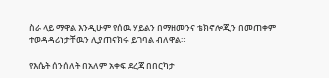ስራ ላይ ማዋል እንዲሁም የሰዉ ሃይልን በማዘመንና ቴክኖሎጂን በመጠቀም ተወዳዳሪነታቸዉን ሊያጠናክሩ ይገባል ብለዋል።

የእሴት ሰንሰለት በአለም አቀፍ ደረጃ በበርካታ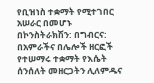የቢዝነስ ተቋማት የሚተገበር አሠራር በመሆኑ በኮንስትራክሽን: በግብርና: በአምራችና በሌሎች ዘርፎች የተሠማሩ ተቋማት የእሴት ሰንሰለት መዘርጋትን ሊለምዱና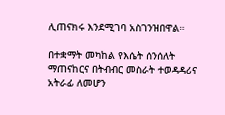ሊጠናክሩ እንደሚገባ አስገንዝበዋል።

በተቋማት መካከል የእሴት ሰንሰለት ማጠናከርና በትብብር መስራት ተወዳዳሪና አትራፊ ለመሆን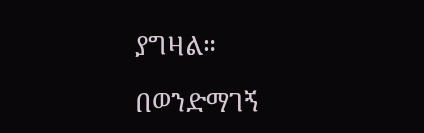ያግዛል።

በወንድማገኝ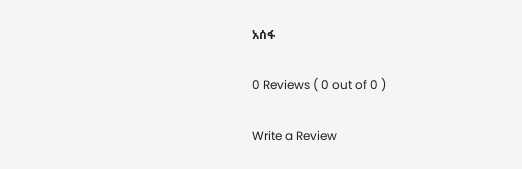አሰፋ

0 Reviews ( 0 out of 0 )

Write a Review